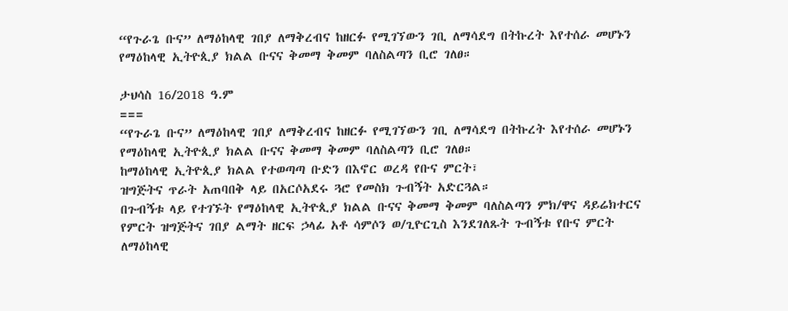“የጉራጌ ቡና” ለማዕከላዊ ገበያ ለማቅረብና ከዘርፉ የሚገኘውን ገቢ ለማሳደግ በትኩረት እየተሰራ መሆኑን የማዕከላዊ ኢትዮጲያ ክልል ቡናና ቅመማ ቅመም ባለስልጣን ቢሮ ገለፀ።

ታህሳስ 16/2018 ዓ.ም
===
“የጉራጌ ቡና” ለማዕከላዊ ገበያ ለማቅረብና ከዘርፉ የሚገኘውን ገቢ ለማሳደግ በትኩረት እየተሰራ መሆኑን የማዕከላዊ ኢትዮጲያ ክልል ቡናና ቅመማ ቅመም ባለስልጣን ቢሮ ገለፀ።
ከማዕከላዊ ኢትዮጲያ ክልል የተወጣጣ ቡድን በእኖር ወረዳ የቡና ምርት፣
ዝግጅትና ጥራት አጠባበቅ ላይ በአርሶአደሩ ጓሮ የመስክ ጉብኝት አድርጓል።
በጉብኝቱ ላይ የተገኙት የማዕከላዊ ኢትዮጲያ ክልል ቡናና ቅመማ ቅመም ባለስልጣን ምክ/ዋና ዳይሬክተርና የምርት ዝግጅትና ገበያ ልማት ዘርፍ ኃላፊ አቶ ሳምሶን ወ/ጊዮርጊስ እንደገለጹት ጉብኝቱ የቡና ምርት ለማዕከላዊ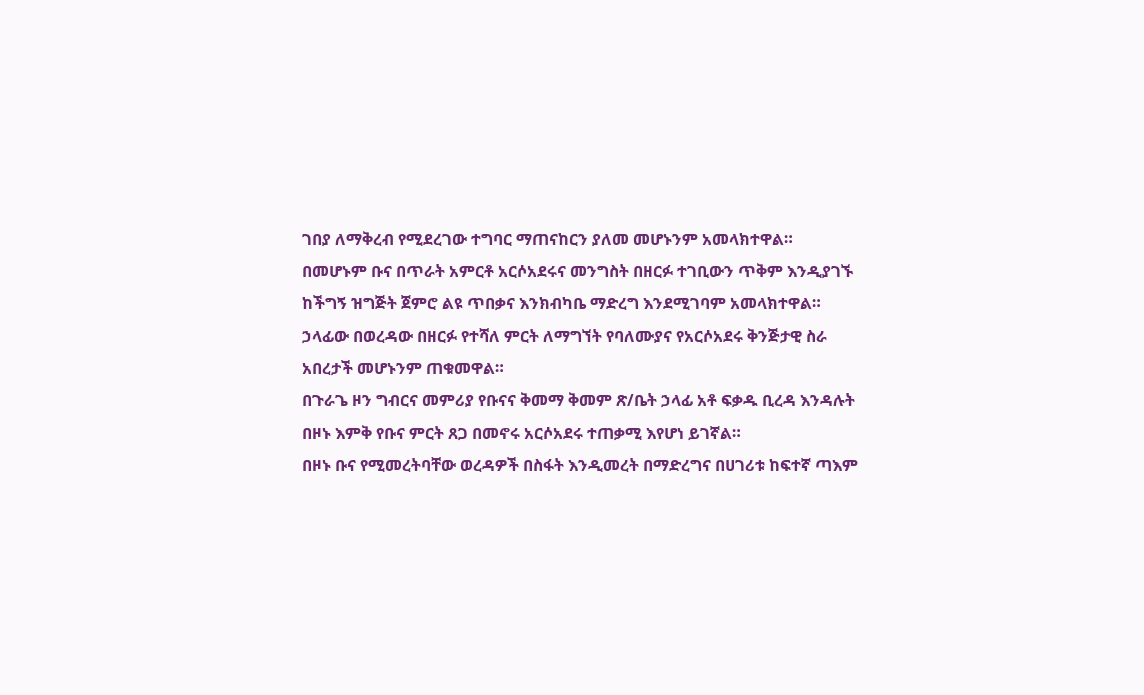ገበያ ለማቅረብ የሚደረገው ተግባር ማጠናከርን ያለመ መሆኑንም አመላክተዋል።
በመሆኑም ቡና በጥራት አምርቶ አርሶአደሩና መንግስት በዘርፉ ተገቢውን ጥቅም እንዲያገኙ ከችግኝ ዝግጅት ጀምሮ ልዩ ጥበቃና እንክብካቤ ማድረግ እንደሚገባም አመላክተዋል።
ኃላፊው በወረዳው በዘርፉ የተሻለ ምርት ለማግኘት የባለሙያና የአርሶአደሩ ቅንጅታዊ ስራ አበረታች መሆኑንም ጠቁመዋል።
በጉራጌ ዞን ግብርና መምሪያ የቡናና ቅመማ ቅመም ጽ/ቤት ኃላፊ አቶ ፍቃዱ ቢረዳ እንዳሉት በዞኑ እምቅ የቡና ምርት ጸጋ በመኖሩ አርሶአደሩ ተጠቃሚ እየሆነ ይገኛል።
በዞኑ ቡና የሚመረትባቸው ወረዳዎች በስፋት እንዲመረት በማድረግና በሀገሪቱ ከፍተኛ ጣእም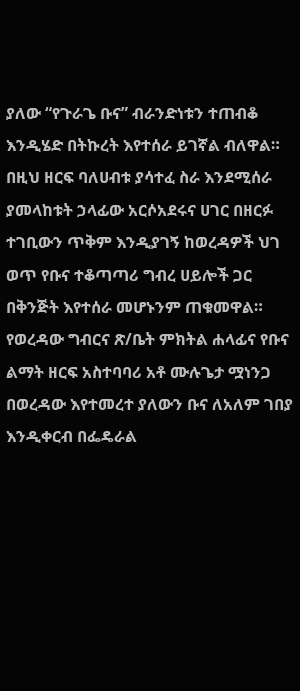ያለው “የጉራጌ ቡና” ብራንድነቱን ተጠብቆ እንዲሄድ በትኩረት እየተሰራ ይገኛል ብለዋል።
በዚህ ዘርፍ ባለሀብቱ ያሳተፈ ስራ እንደሚሰራ ያመላከቱት ኃላፊው አርሶአደሩና ሀገር በዘርፉ ተገቢውን ጥቅም እንዲያገኝ ከወረዳዎች ህገ ወጥ የቡና ተቆጣጣሪ ግብረ ሀይሎች ጋር በቅንጅት እየተሰራ መሆኑንም ጠቁመዋል።
የወረዳው ግብርና ጽ/ቤት ምክትል ሐላፊና የቡና ልማት ዘርፍ አስተባባሪ አቶ ሙሉጌታ ሟነንጋ በወረዳው እየተመረተ ያለውን ቡና ለአለም ገበያ እንዲቀርብ በፌዴራል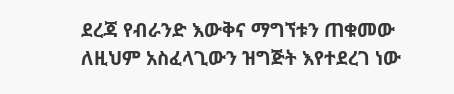ደረጃ የብራንድ እውቅና ማግኘቱን ጠቁመው ለዚህም አስፈላጊውን ዝግጅት እየተደረገ ነው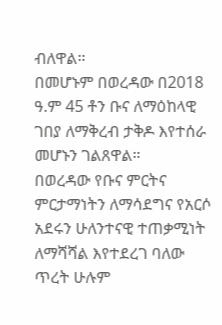ብለዋል።
በመሆኑም በወረዳው በ2018 ዓ.ም 45 ቶን ቡና ለማዕከላዊ ገበያ ለማቅረብ ታቅዶ እየተሰራ መሆኑን ገልጸዋል።
በወረዳው የቡና ምርትና ምርታማነትን ለማሳደግና የአርሶ አደሩን ሁለንተናዊ ተጠቃሚነት ለማሻሻል እየተደረገ ባለው ጥረት ሁሉም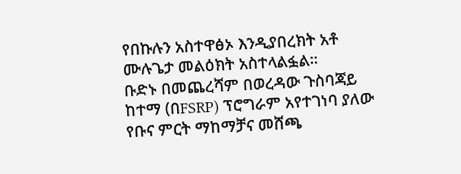የበኩሉን አስተዋፅኦ እንዲያበረክት አቶ ሙሉጌታ መልዕክት አስተላልፏል።
ቡድኑ በመጨረሻም በወረዳው ጉስባጃይ ከተማ (በFSRP) ፕሮግራም አየተገነባ ያለው የቡና ምርት ማከማቻና መሸጫ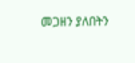መጋዘን ያለበትን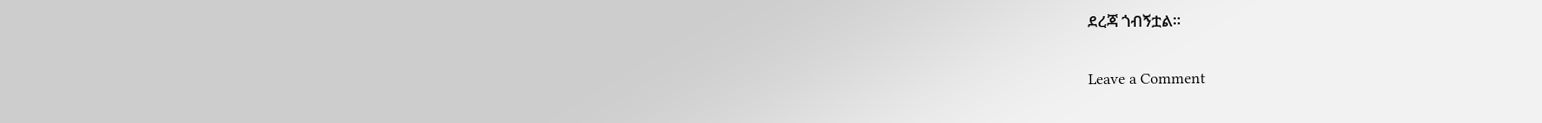ደረጃ ጎብኝቷል።

Leave a Comment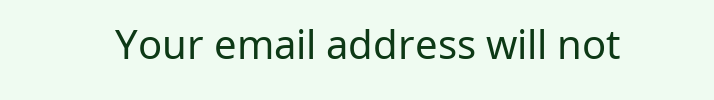Your email address will not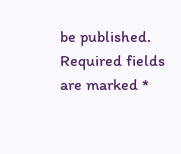be published. Required fields are marked *